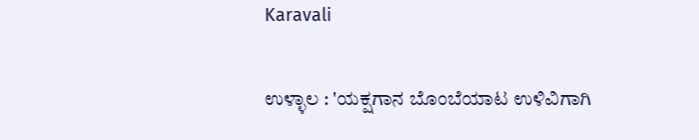Karavali

ಉಳ್ಳಾಲ : 'ಯಕ್ಷಗಾನ ಬೊಂಬೆಯಾಟ ಉಳಿವಿಗಾಗಿ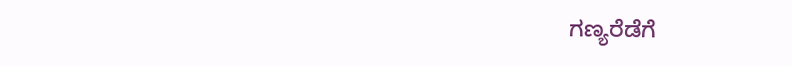ಗಣ್ಯರೆಡೆಗೆ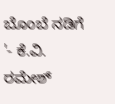ಬೊಂಬೆ ನಡಿಗೆ '- ಕೆ.ವಿ. ರಮೇಶ್